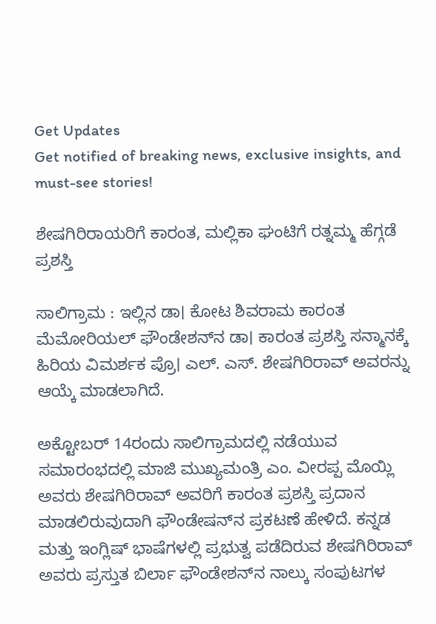Get Updates
Get notified of breaking news, exclusive insights, and must-see stories!

ಶೇಷಗಿರಿರಾಯರಿಗೆ ಕಾರಂತ, ಮಲ್ಲಿಕಾ ಘಂಟಿಗೆ ರತ್ನಮ್ಮ ಹೆಗ್ಗಡೆ ಪ್ರಶಸ್ತಿ

ಸಾಲಿಗ್ರಾಮ : ಇಲ್ಲಿನ ಡಾ। ಕೋಟ ಶಿವರಾಮ ಕಾರಂತ ಮೆಮೋರಿಯಲ್‌ ಫೌಂಡೇಶನ್‌ನ ಡಾ। ಕಾರಂತ ಪ್ರಶಸ್ತಿ ಸನ್ಮಾನಕ್ಕೆ ಹಿರಿಯ ವಿಮರ್ಶಕ ಪ್ರೊ। ಎಲ್‌. ಎಸ್‌. ಶೇಷಗಿರಿರಾವ್‌ ಅವರನ್ನು ಆಯ್ಕೆ ಮಾಡಲಾಗಿದೆ.

ಅಕ್ಟೋಬರ್‌ 14ರಂದು ಸಾಲಿಗ್ರಾಮದಲ್ಲಿ ನಡೆಯುವ ಸಮಾರಂಭದಲ್ಲಿ ಮಾಜಿ ಮುಖ್ಯಮಂತ್ರಿ ಎಂ. ವೀರಪ್ಪ ಮೊಯ್ಲಿ ಅವರು ಶೇಷಗಿರಿರಾವ್‌ ಅವರಿಗೆ ಕಾರಂತ ಪ್ರಶಸ್ತಿ ಪ್ರದಾನ ಮಾಡಲಿರುವುದಾಗಿ ಫೌಂಡೇಷನ್‌ನ ಪ್ರಕಟಣೆ ಹೇಳಿದೆ. ಕನ್ನಡ ಮತ್ತು ಇಂಗ್ಲಿಷ್‌ ಭಾಷೆಗಳಲ್ಲಿ ಪ್ರಭುತ್ವ ಪಡೆದಿರುವ ಶೇಷಗಿರಿರಾವ್‌ ಅವರು ಪ್ರಸ್ತುತ ಬಿರ್ಲಾ ಫೌಂಡೇಶನ್‌ನ ನಾಲ್ಕು ಸಂಪುಟಗಳ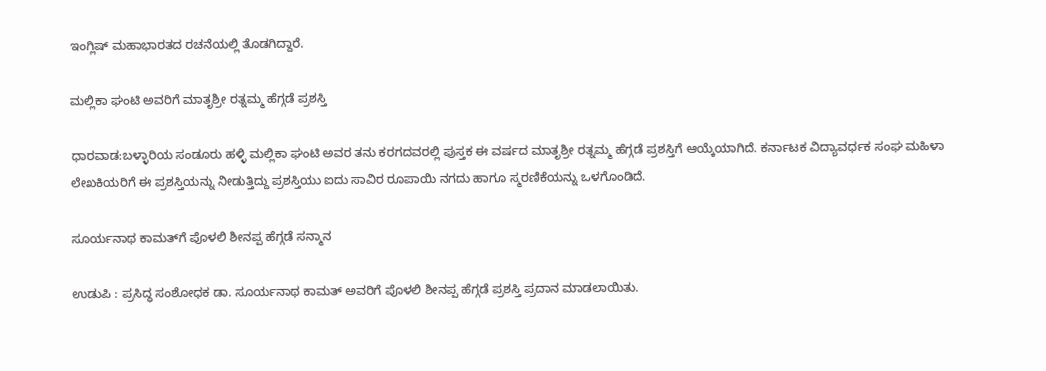ಇಂಗ್ಲಿಷ್‌ ಮಹಾಭಾರತದ ರಚನೆಯಲ್ಲಿ ತೊಡಗಿದ್ದಾರೆ.

ಮಲ್ಲಿಕಾ ಘಂಟಿ ಅವರಿಗೆ ಮಾತೃಶ್ರೀ ರತ್ನಮ್ಮ ಹೆಗ್ಗಡೆ ಪ್ರಶಸ್ತಿ

ಧಾರವಾಡ:ಬಳ್ಳಾರಿಯ ಸಂಡೂರು ಹಳ್ಳಿ ಮಲ್ಲಿಕಾ ಘಂಟಿ ಅವರ ತನು ಕರಗದವರಲ್ಲಿ ಪುಸ್ತಕ ಈ ವರ್ಷದ ಮಾತೃಶ್ರೀ ರತ್ನಮ್ಮ ಹೆಗ್ಗಡೆ ಪ್ರಶಸ್ತಿಗೆ ಆಯ್ಕೆಯಾಗಿದೆ. ಕರ್ನಾಟಕ ವಿದ್ಯಾವರ್ಧಕ ಸಂಘ ಮಹಿಳಾ ಲೇಖಕಿಯರಿಗೆ ಈ ಪ್ರಶಸ್ತಿಯನ್ನು ನೀಡುತ್ತಿದ್ದು ಪ್ರಶಸ್ತಿಯು ಐದು ಸಾವಿರ ರೂಪಾಯಿ ನಗದು ಹಾಗೂ ಸ್ಮರಣಿಕೆಯನ್ನು ಒಳಗೊಂಡಿದೆ.

ಸೂರ್ಯನಾಥ ಕಾಮತ್‌ಗೆ ಪೊಳಲಿ ಶೀನಪ್ಪ ಹೆಗ್ಗಡೆ ಸನ್ಮಾನ

ಉಡುಪಿ : ಪ್ರಸಿದ್ಧ ಸಂಶೋಧಕ ಡಾ. ಸೂರ್ಯನಾಥ ಕಾಮತ್‌ ಅವರಿಗೆ ಪೊಳಲಿ ಶೀನಪ್ಪ ಹೆಗ್ಗಡೆ ಪ್ರಶಸ್ತಿ ಪ್ರದಾನ ಮಾಡಲಾಯಿತು.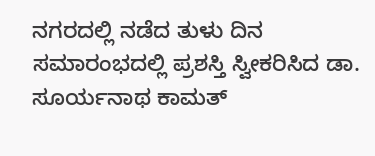ನಗರದಲ್ಲಿ ನಡೆದ ತುಳು ದಿನ ಸಮಾರಂಭದಲ್ಲಿ ಪ್ರಶಸ್ತಿ ಸ್ವೀಕರಿಸಿದ ಡಾ. ಸೂರ್ಯನಾಥ ಕಾಮತ್‌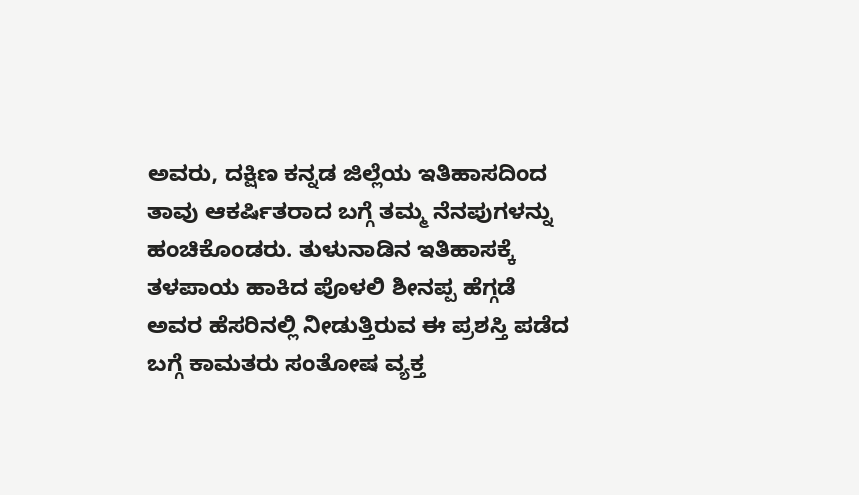ಅವರು, ದಕ್ಷಿಣ ಕನ್ನಡ ಜಿಲ್ಲೆಯ ಇತಿಹಾಸದಿಂದ ತಾವು ಆಕರ್ಷಿತರಾದ ಬಗ್ಗೆ ತಮ್ಮ ನೆನಪುಗಳನ್ನು ಹಂಚಿಕೊಂಡರು. ತುಳುನಾಡಿನ ಇತಿಹಾಸಕ್ಕೆ ತಳಪಾಯ ಹಾಕಿದ ಪೊಳಲಿ ಶೀನಪ್ಪ ಹೆಗ್ಗಡೆ ಅವರ ಹೆಸರಿನಲ್ಲಿ ನೀಡುತ್ತಿರುವ ಈ ಪ್ರಶಸ್ತಿ ಪಡೆದ ಬಗ್ಗೆ ಕಾಮತರು ಸಂತೋಷ ವ್ಯಕ್ತ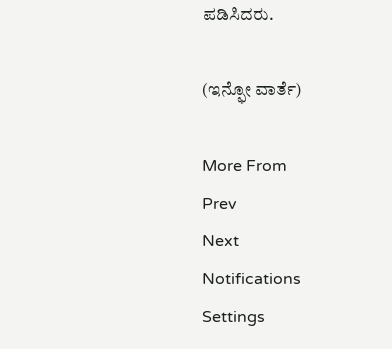ಪಡಿಸಿದರು.

(ಇನ್ಫೋ ವಾರ್ತೆ)

More From
Prev
Next
Notifications
Settings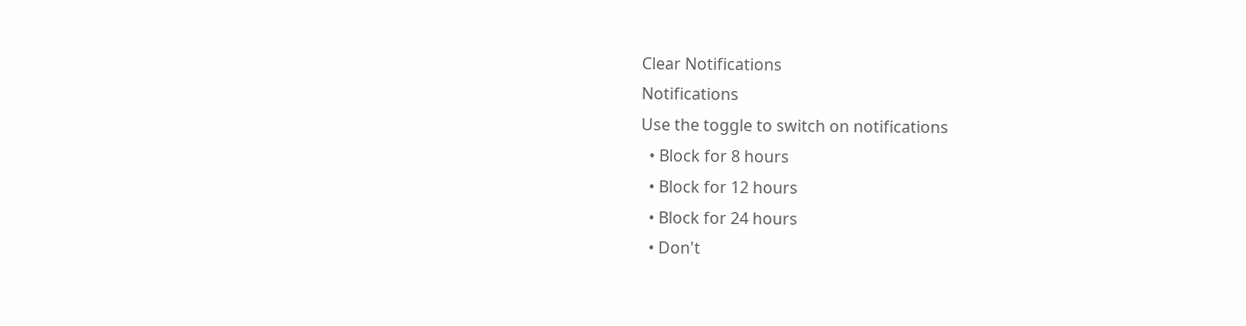Clear Notifications
Notifications
Use the toggle to switch on notifications
  • Block for 8 hours
  • Block for 12 hours
  • Block for 24 hours
  • Don't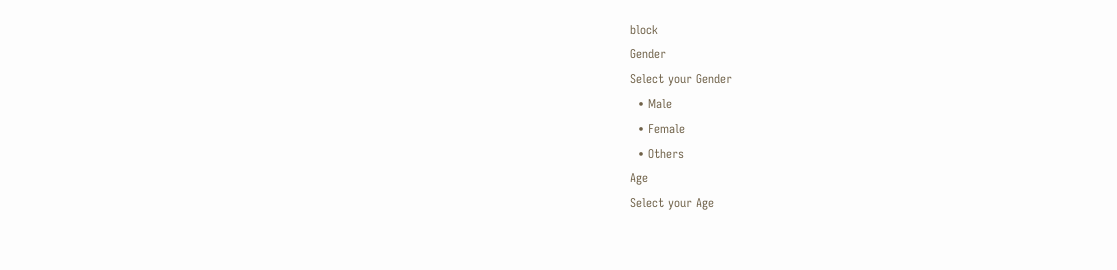block
Gender
Select your Gender
  • Male
  • Female
  • Others
Age
Select your Age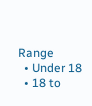Range
  • Under 18
  • 18 to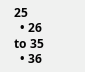25
  • 26 to 35
  • 36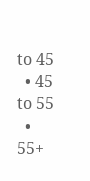to 45
  • 45 to 55
  • 55+